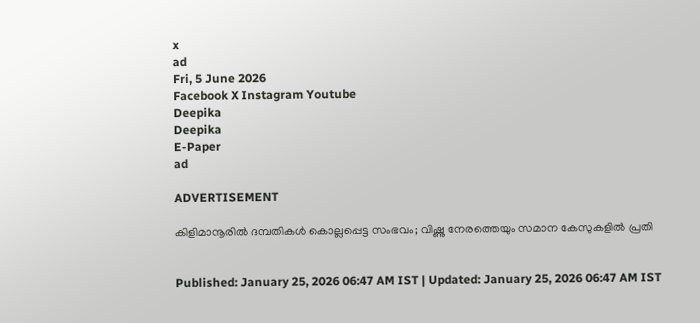x
ad
Fri, 5 June 2026
Facebook X Instagram Youtube
Deepika
Deepika
E-Paper
ad

ADVERTISEMENT

കിളിമാനൂരിൽ ദമ്പതികൾ കൊല്ലപ്പെട്ട സംഭവം; വിഷ്ണു നേരത്തെയും സമാന കേസുകളിൽ പ്രതി


Published: January 25, 2026 06:47 AM IST | Updated: January 25, 2026 06:47 AM IST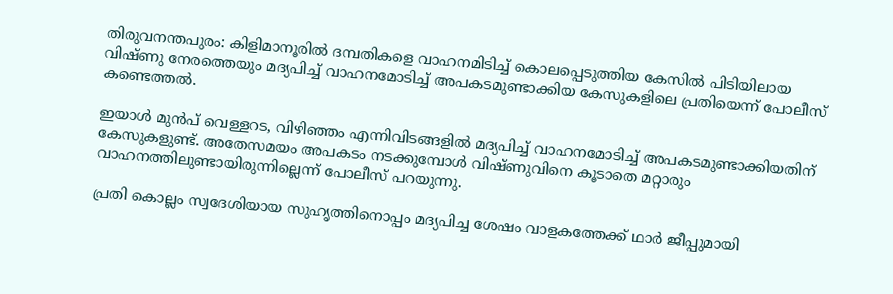തിരുവനന്തപുരം: കിളിമാനൂരിൽ ദമ്പതികളെ വാഹനമിടിച്ച് കൊലപ്പെടുത്തിയ കേസിൽ പിടിയിലായ വിഷ്ണു നേരത്തെയും മദ്യപിച്ച് വാഹനമോടിച്ച് അപകടമുണ്ടാക്കിയ കേസുകളിലെ പ്രതിയെന്ന് പോലീസ് കണ്ടെത്തൽ.

ഇയാൾ മുൻപ് വെള്ളറട, വിഴിഞ്ഞം എന്നിവിടങ്ങളിൽ മദ്യപിച്ച് വാഹനമോടിച്ച് അപകടമുണ്ടാക്കിയതിന് കേസുകളുണ്ട്. അതേസമയം അപകടം നടക്കുമ്പോൾ വിഷ്ണുവിനെ കൂടാതെ മറ്റാരും വാഹനത്തിലുണ്ടായിരുന്നില്ലെന്ന് പോലീസ് പറയുന്നു.

പ്രതി കൊല്ലം സ്വദേശിയായ സുഹൃത്തിനൊപ്പം മദ്യപിച്ച ശേഷം വാളകത്തേക്ക് ഥാർ ജീപ്പുമായി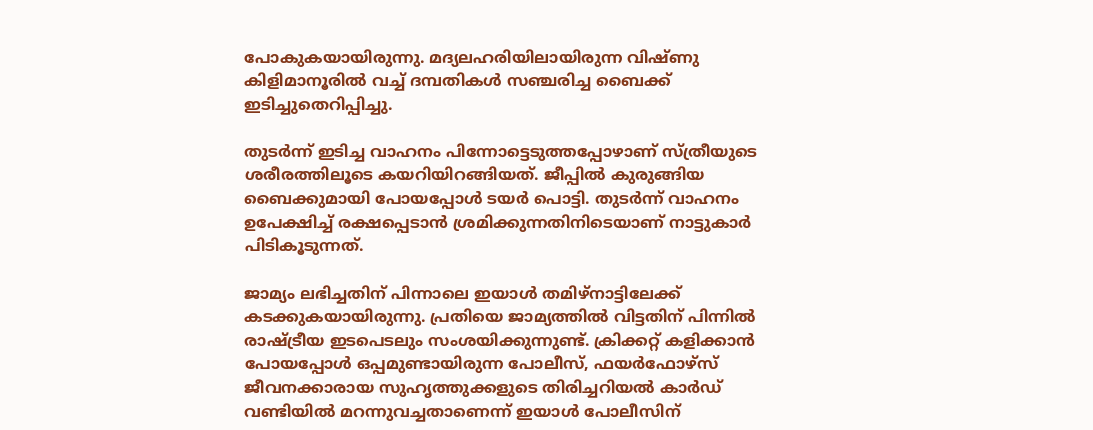പോകുകയായിരുന്നു. മദ്യലഹരിയിലായിരുന്ന വിഷ്ണു കിളിമാനൂരിൽ വച്ച് ദമ്പതികൾ സഞ്ചരിച്ച ബൈക്ക് ഇടിച്ചുതെറിപ്പിച്ചു.

തുടർന്ന് ഇടിച്ച വാഹനം പിന്നോട്ടെടുത്തപ്പോഴാണ് സ്ത്രീയുടെ ശരീരത്തിലൂടെ കയറിയിറങ്ങിയത്. ജീപ്പിൽ കുരുങ്ങിയ ബൈക്കുമായി പോയപ്പോൾ ടയർ പൊട്ടി. തുടർന്ന് വാഹനം ഉപേക്ഷിച്ച് രക്ഷപ്പെടാൻ ശ്രമിക്കുന്നതിനിടെയാണ് നാട്ടുകാർ പിടികൂടുന്നത്.

ജാമ്യം ലഭിച്ചതിന് പിന്നാലെ ഇയാൾ തമിഴ്നാട്ടിലേക്ക് കടക്കുകയായിരുന്നു. പ്രതിയെ ജാമ്യത്തിൽ വിട്ടതിന് പിന്നിൽ രാഷ്ട്രീയ ഇടപെടലും സംശയിക്കുന്നുണ്ട്. ക്രിക്കറ്റ് കളിക്കാൻ പോയപ്പോൾ ഒപ്പമുണ്ടായിരുന്ന പോലീസ്, ഫയർഫോഴ്സ് ജീവനക്കാരായ സുഹൃത്തുക്കളുടെ തിരിച്ചറിയൽ കാർഡ് വണ്ടിയിൽ മറന്നുവച്ചതാണെന്ന് ഇയാൾ പോലീസിന്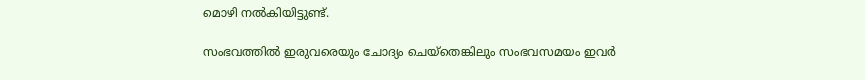മൊഴി നൽകിയിട്ടുണ്ട്.

സംഭവത്തിൽ ഇരുവരെയും ചോദ്യം ചെയ്തെങ്കിലും സംഭവസമയം ഇവർ‌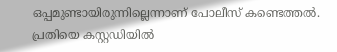ഒപ്പമുണ്ടായിരുന്നില്ലെന്നാണ് പോലീസ് കണ്ടെത്തൽ. പ്രതിയെ കസ്റ്റഡിയിൽ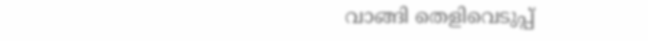വാങ്ങി തെളിവെടുപ്പ്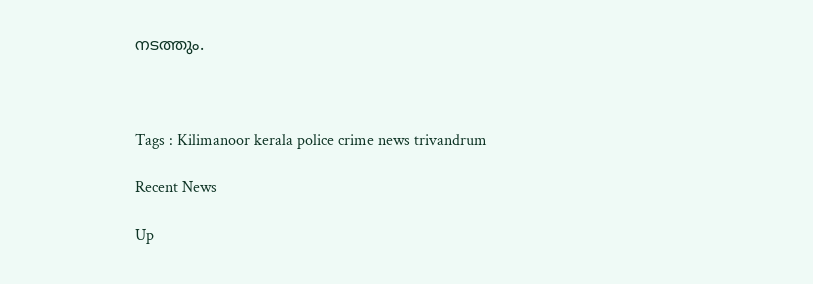നടത്തും.



Tags : Kilimanoor kerala police crime news trivandrum

Recent News

Up